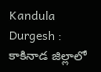Kandula Durgesh : కాకినాడ జిల్లాలో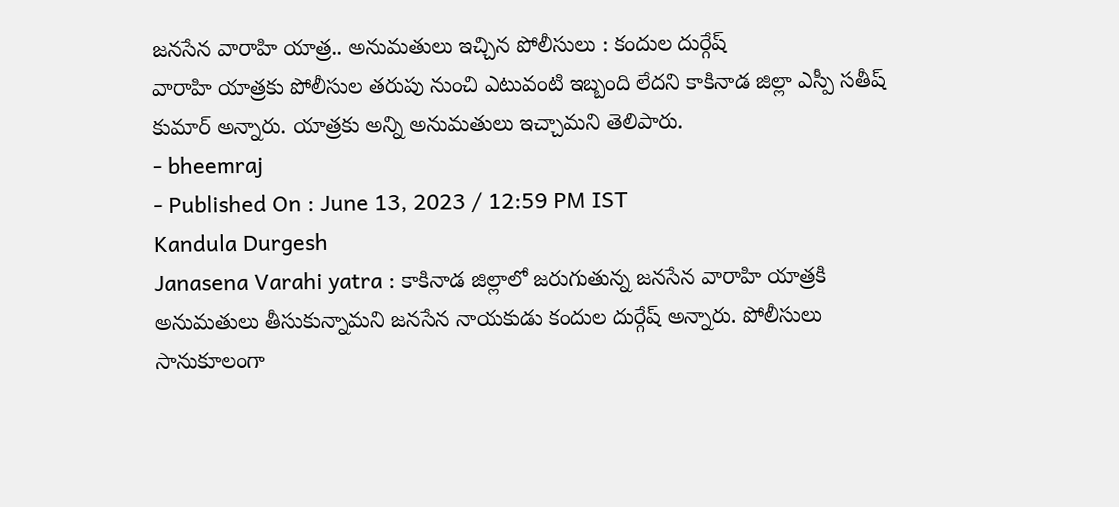జనసేన వారాహి యాత్ర.. అనుమతులు ఇచ్చిన పోలీసులు : కందుల దుర్గేష్
వారాహి యాత్రకు పోలీసుల తరుపు నుంచి ఎటువంటి ఇబ్బంది లేదని కాకినాడ జిల్లా ఎస్పీ సతీష్ కుమార్ అన్నారు. యాత్రకు అన్ని అనుమతులు ఇచ్చామని తెలిపారు.
- bheemraj
- Published On : June 13, 2023 / 12:59 PM IST
Kandula Durgesh
Janasena Varahi yatra : కాకినాడ జిల్లాలో జరుగుతున్న జనసేన వారాహి యాత్రకి అనుమతులు తీసుకున్నామని జనసేన నాయకుడు కందుల దుర్గేష్ అన్నారు. పోలీసులు సానుకూలంగా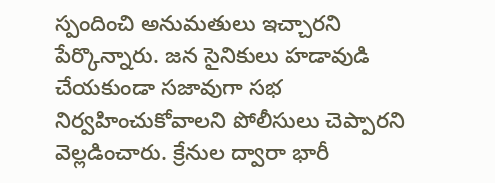స్పందించి అనుమతులు ఇచ్చారని పేర్కొన్నారు. జన సైనికులు హడావుడి చేయకుండా సజావుగా సభ నిర్వహించుకోవాలని పోలీసులు చెప్పారని వెల్లడించారు. క్రేనుల ద్వారా భారీ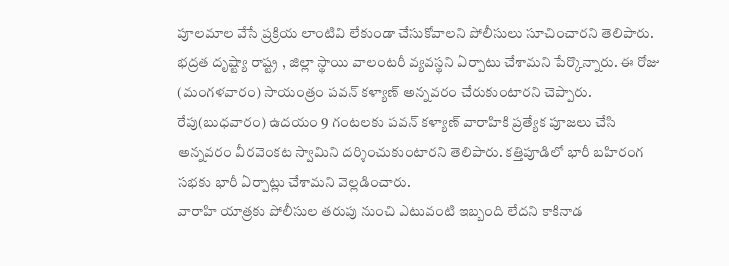పూలమాల వేసే ప్రక్రియ లాంటివి లేకుండా చేసుకోవాలని పోలీసులు సూచించారని తెలిపారు.
భద్రత దృష్ట్యా రాష్ట్ర , జిల్లా స్థాయి వాలంటరీ వ్యవస్థని ఏర్పాటు చేశామని పేర్కొన్నారు. ఈ రోజు (మంగళవారం) సాయంత్రం పవన్ కళ్యాణ్ అన్నవరం చేరుకుంటారని చెప్పారు. రేపు(బుధవారం) ఉదయం 9 గంటలకు పవన్ కళ్యాణ్ వారాహికి ప్రత్యేక పూజలు చేసి అన్నవరం వీరవెంకట స్వామిని దర్శించుకుంటారని తెలిపారు. కత్తిపూడిలో భారీ బహిరంగ సభకు భారీ ఏర్పాట్లు చేశామని వెల్లడించారు.
వారాహి యాత్రకు పోలీసుల తరుపు నుంచి ఎటువంటి ఇబ్బంది లేదని కాకినాడ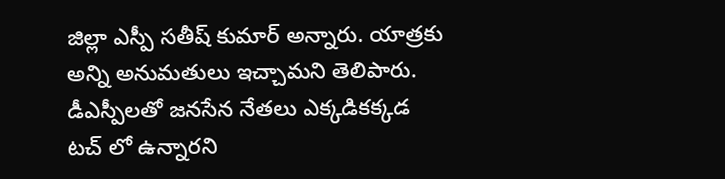జిల్లా ఎస్పీ సతీష్ కుమార్ అన్నారు. యాత్రకు అన్ని అనుమతులు ఇచ్చామని తెలిపారు. డీఎస్పీలతో జనసేన నేతలు ఎక్కడికక్కడ టచ్ లో ఉన్నారని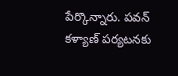పేర్కొన్నారు. పవన్ కళ్యాణ్ పర్యటనకు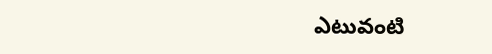ఎటువంటి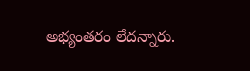అభ్యంతరం లేదన్నారు.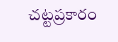చట్టప్రకారం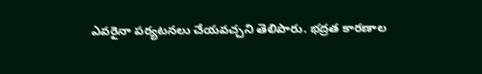ఎవరైనా పర్యటనలు చేయవచ్చని తెలిపారు. భద్రత కారణాల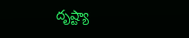దృష్ట్యా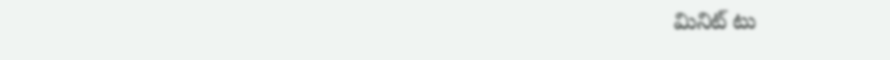మినిట్ టు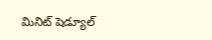మినిట్ షెడ్యూల్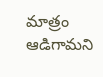మాత్రం ఆడిగామని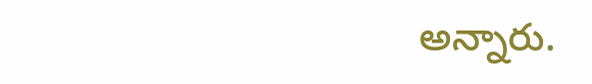అన్నారు.